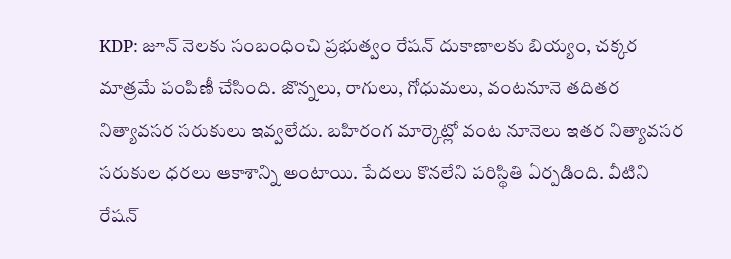KDP: జూన్ నెలకు సంబంధించి ప్రభుత్వం రేషన్ దుకాణాలకు బియ్యం, చక్కర మాత్రమే పంపిణీ చేసింది. జొన్నలు, రాగులు, గోధుమలు, వంటనూనె తదితర నిత్యావసర సరుకులు ఇవ్వలేదు. బహిరంగ మార్కెట్లో వంట నూనెలు ఇతర నిత్యావసర సరుకుల ధరలు ఆకాశాన్ని అంటాయి. పేదలు కొనలేని పరిస్థితి ఏర్పడింది. వీటిని రేషన్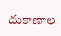దుకాణాల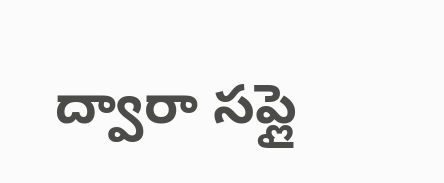ద్వారా సప్లై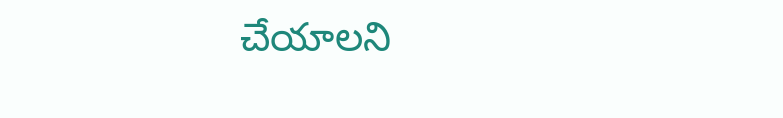చేయాలని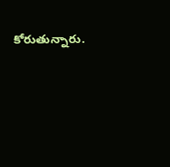కోరుతున్నారు.